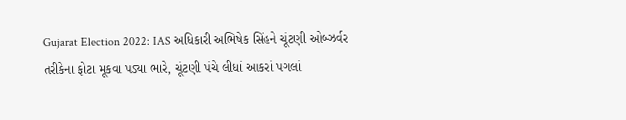Gujarat Election 2022: IAS અધિકારી અભિષેક સિંહને ચૂંટણી ઓબ્ઝર્વર તરીકેના ફોટા મૂકવા પડ્યા ભારે, ચૂંટણી પંચે લીધાં આકરાં પગલાં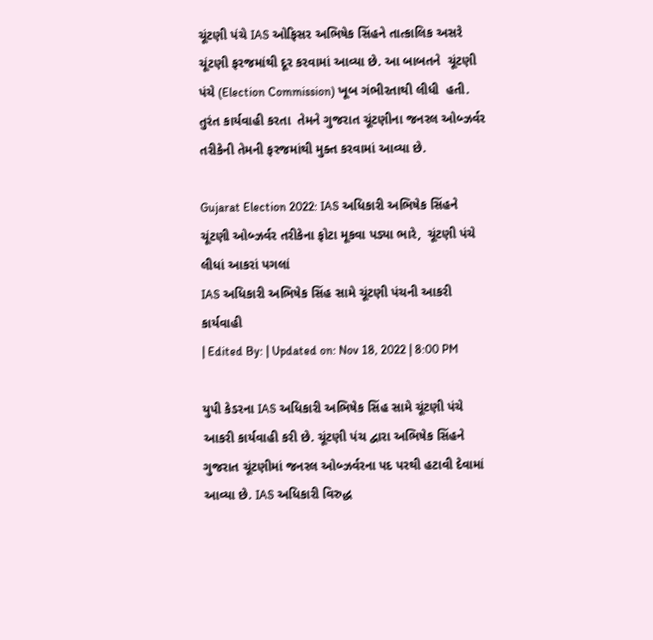ચૂંટણી પંચે IAS ઓફિસર અભિષેક સિંહને તાત્કાલિક અસરે ચૂંટણી ફરજમાંથી દૂર કરવામાં આવ્યા છે. આ બાબતને  ચૂંટણી પંચે (Election Commission) ખૂબ ગંભીરતાથી લીધી  હતી.  તુરંત કાર્યવાહી કરતા  તેમને ગુજરાત ચૂંટણીના જનરલ ઓબ્ઝર્વર તરીકેની તેમની ફરજમાંથી મુક્ત કરવામાં આવ્યા છે.

Gujarat Election 2022: IAS અધિકારી અભિષેક સિંહને ચૂંટણી ઓબ્ઝર્વર તરીકેના ફોટા મૂકવા પડ્યા ભારે,  ચૂંટણી પંચે લીધાં આકરાં પગલાં
IAS અધિકારી અભિષેક સિંહ સામે ચૂંટણી પંચની આકરી કાર્યવાહી
| Edited By: | Updated on: Nov 18, 2022 | 8:00 PM

યુપી કેડરના IAS અધિકારી અભિષેક સિંહ સામે ચૂંટણી પંચે આકરી કાર્યવાહી કરી છે. ચૂંટણી પંચ દ્વારા અભિષેક સિંહને ગુજરાત ચૂંટણીમાં જનરલ ઓબ્ઝર્વરના પદ પરથી હટાવી દેવામાં આવ્યા છે. IAS અધિકારી વિરુદ્ધ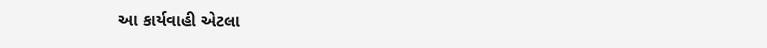આ કાર્યવાહી એટલા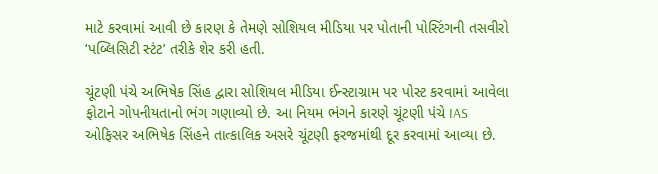માટે કરવામાં આવી છે કારણ કે તેમણે સોશિયલ મીડિયા પર પોતાની પોસ્ટિંગની તસવીરો ‘પબ્લિસિટી સ્ટંટ’ તરીકે શેર કરી હતી.

ચૂંટણી પંચે અભિષેક સિંહ દ્વારા સોશિયલ મીડિયા ઈન્સ્ટાગ્રામ પર પોસ્ટ કરવામાં આવેલા ફોટાને ગોપનીયતાનો ભંગ ગણાવ્યો છે. આ નિયમ ભંગને કારણે ચૂંટણી પંચે IAS ઓફિસર અભિષેક સિંહને તાત્કાલિક અસરે ચૂંટણી ફરજમાંથી દૂર કરવામાં આવ્યા છે.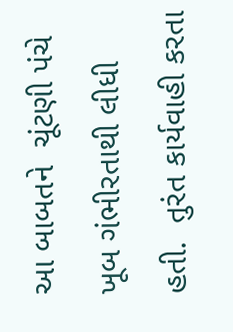આ બાબતને  ચૂંટણી પંચે ખૂબ ગંભીરતાથી લીધી  હતી.  તુરંત કાર્યવાહી કરતા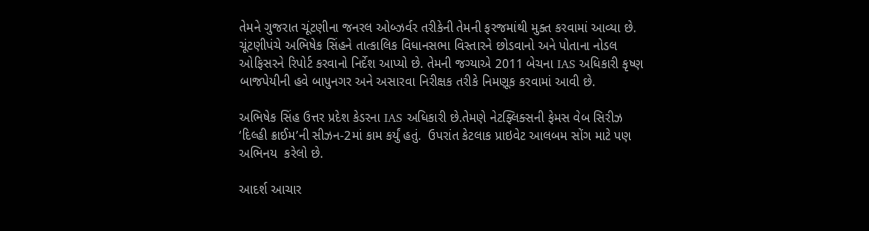તેમને ગુજરાત ચૂંટણીના જનરલ ઓબ્ઝર્વર તરીકેની તેમની ફરજમાંથી મુક્ત કરવામાં આવ્યા છે. ચૂંટણીપંચે અભિષેક સિંહને તાત્કાલિક વિધાનસભા વિસ્તારને છોડવાનો અને પોતાના નોડલ ઓફિસરને રિપોર્ટ કરવાનો નિર્દેશ આપ્યો છે. તેમની જગ્યાએ 2011 બેચના IAS અધિકારી કૃષ્ણ બાજપેયીની હવે બાપુનગર અને અસારવા નિરીક્ષક તરીકે નિમણૂક કરવામાં આવી છે.

અભિષેક સિંહ ઉત્તર પ્રદેશ કેડરના IAS અધિકારી છે.તેમણે નેટફ્લિક્સની ફેમસ વેબ સિરીઝ ‘દિલ્હી ક્રાઈમ’ની સીઝન-2માં કામ કર્યું હતું.  ઉપરાંત કેટલાક પ્રાઇવેટ આલબમ સોંગ માટે પણ અભિનય  કરેલો છે.

આદર્શ આચાર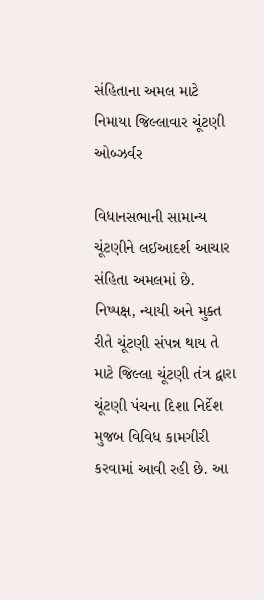સંહિતાના અમલ માટે નિમાયા જિલ્લાવાર ચૂંટણી ઓબ્ઝર્વર

વિધાનસભાની સામાન્ય ચૂંટણીને લઈઆદર્શ આચાર સંહિતા અમલમાં છે. નિષ્પક્ષ, ન્યાયી અને મુક્ત રીતે ચૂંટણી સંપન્ન થાય તે માટે જિલ્લા ચૂંટણી તંત્ર દ્વારા ચૂંટણી પંચના દિશા નિર્દેશ મુજબ વિવિધ કામગીરી કરવામાં આવી રહી છે. આ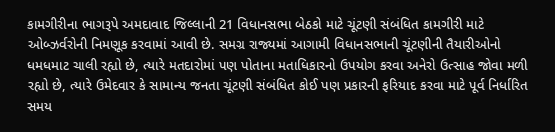કામગીરીના ભાગરૂપે અમદાવાદ જિલ્લાની 21 વિધાનસભા બેઠકો માટે ચૂંટણી સંબંધિત કામગીરી માટે ઓબ્ઝર્વરોની નિમણૂક કરવામાં આવી છે. સમગ્ર રાજ્યમાં આગામી વિધાનસભાની ચૂંટણીની તૈયારીઓનો ધમધમાટ ચાલી રહ્યો છે, ત્યારે મતદારોમાં પણ પોતાના મતાધિકારનો ઉપયોગ કરવા અનેરો ઉત્સાહ જોવા મળી રહ્યો છે, ત્યારે ઉમેદવાર કે સામાન્ય જનતા ચૂંટણી સંબંધિત કોઈ પણ પ્રકારની ફરિયાદ કરવા માટે પૂર્વ નિર્ધારિત સમય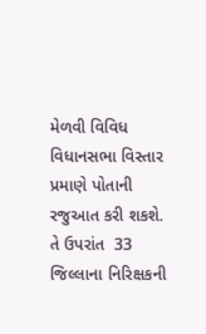મેળવી વિવિધ વિધાનસભા વિસ્તાર પ્રમાણે પોતાની રજુઆત કરી શકશે. તે ઉપરાંત  33 જિલ્લાના નિરિક્ષકની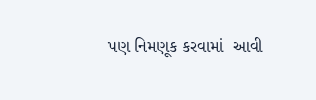પણ નિમણૂક કરવામાં  આવી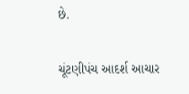છે.

ચૂંટણીપંચ આદર્શ આચાર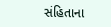સંહિતાના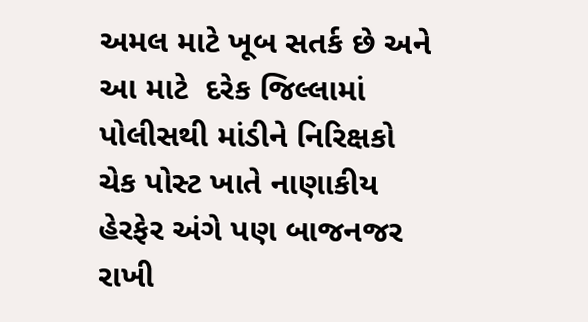અમલ માટે ખૂબ સતર્ક છે અને આ માટે  દરેક જિલ્લામાં પોલીસથી માંડીને નિરિક્ષકો ચેક પોસ્ટ ખાતે નાણાકીય  હેરફેર અંગે પણ બાજનજર રાખી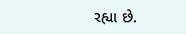રહ્યા છે.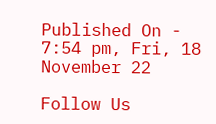Published On - 7:54 pm, Fri, 18 November 22

Follow Us